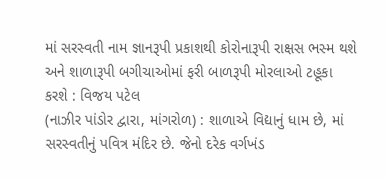માં સરસ્વતી નામ જ્ઞાનરૂપી પ્રકાશથી કોરોનારૂપી રાક્ષસ ભસ્મ થશે અને શાળારૂપી બગીચાઓમાં ફરી બાળરૂપી મોરલાઓ ટહૂકા કરશે : વિજય પટેલ
(નાઝીર પાંડોર દ્વારા, માંગરોળ) : શાળાએ વિદ્યાનું ધામ છે, માં સરસ્વતીનું પવિત્ર મંદિર છે. જેનો દરેક વર્ગખંડ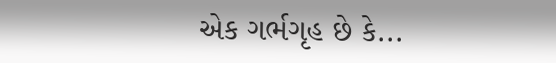એક ગર્ભગૃહ છે કે...